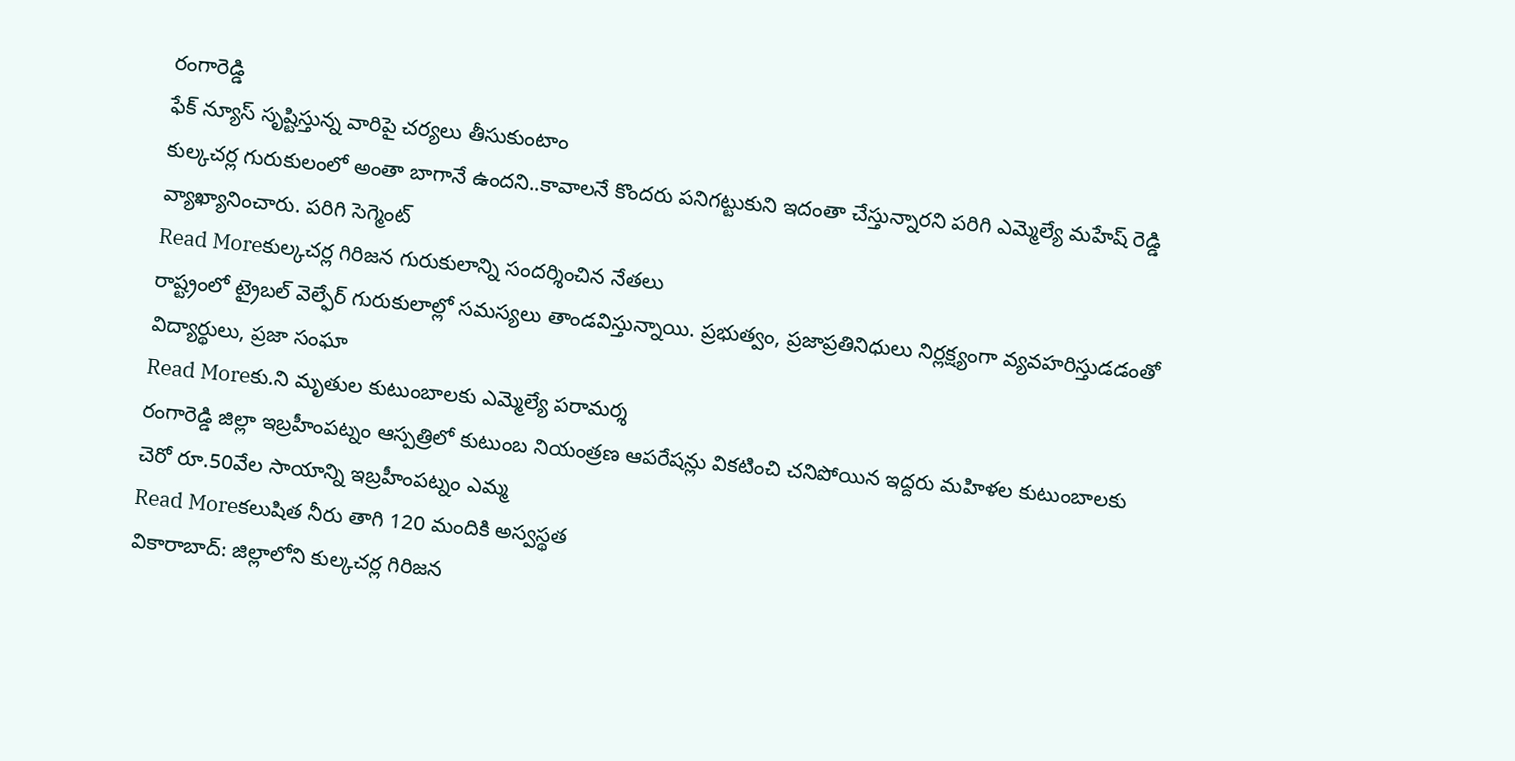రంగారెడ్డి
ఫేక్ న్యూస్ సృష్టిస్తున్న వారిపై చర్యలు తీసుకుంటాం
కుల్కచర్ల గురుకులంలో అంతా బాగానే ఉందని..కావాలనే కొందరు పనిగట్టుకుని ఇదంతా చేస్తున్నారని పరిగి ఎమ్మెల్యే మహేష్ రెడ్డి వ్యాఖ్యానించారు. పరిగి సెగ్మెంట్
Read Moreకుల్కచర్ల గిరిజన గురుకులాన్ని సందర్శించిన నేతలు
రాష్ట్రంలో ట్రైబల్ వెల్ఫేర్ గురుకులాల్లో సమస్యలు తాండవిస్తున్నాయి. ప్రభుత్వం, ప్రజాప్రతినిధులు నిర్లక్ష్యంగా వ్యవహరిస్తుడడంతో విద్యార్థులు, ప్రజా సంఘా
Read Moreకు.ని మృతుల కుటుంబాలకు ఎమ్మెల్యే పరామర్శ
రంగారెడ్డి జిల్లా ఇబ్రహీంపట్నం ఆస్పత్రిలో కుటుంబ నియంత్రణ ఆపరేషన్లు వికటించి చనిపోయిన ఇద్దరు మహిళల కుటుంబాలకు చెరో రూ.50వేల సాయాన్ని ఇబ్రహీంపట్నం ఎమ్మ
Read Moreకలుషిత నీరు తాగి 120 మందికి అస్వస్థత
వికారాబాద్: జిల్లాలోని కుల్కచర్ల గిరిజన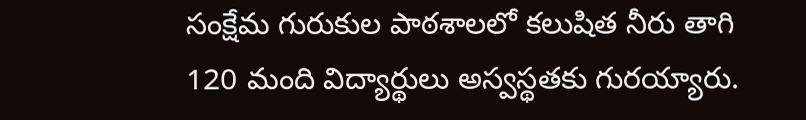సంక్షేమ గురుకుల పాఠశాలలో కలుషిత నీరు తాగి 120 మంది విద్యార్థులు అస్వస్థతకు గురయ్యారు.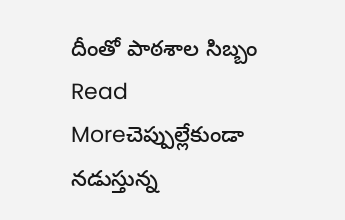దీంతో పాఠశాల సిబ్బం
Read Moreచెప్పుల్లేకుండా నడుస్తున్న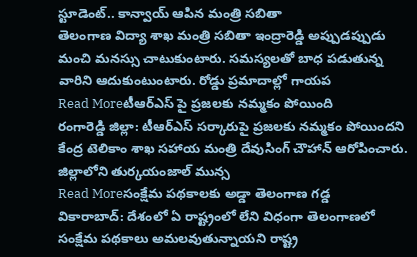స్టూడెంట్.. కాన్వాయ్ ఆపిన మంత్రి సబితా
తెలంగాణ విద్యా శాఖ మంత్రి సబితా ఇంద్రారెడ్డి అప్పుడప్పుడు మంచి మనస్సు చాటుకుంటారు. సమస్యలతో బాధ పడుతున్న వారిని ఆదుకుంటుంటారు. రోడ్డు ప్రమాదాల్లో గాయప
Read Moreటీఆర్ఎస్ పై ప్రజలకు నమ్మకం పోయింది
రంగారెడ్డి జిల్లా: టీఆర్ఎస్ సర్కారుపై ప్రజలకు నమ్మకం పోయిందని కేంద్ర టెలికాం శాఖ సహాయ మంత్రి దేవుసింగ్ చౌహాన్ ఆరోపించారు. జిల్లాలోని తుర్కయంజాల్ మున్స
Read Moreసంక్షేమ పథకాలకు అడ్డా తెలంగాణ గడ్డ
వికారాబాద్: దేశంలో ఏ రాష్ట్రంలో లేని విధంగా తెలంగాణలో సంక్షేమ పథకాలు అమలవుతున్నాయని రాష్ట్ర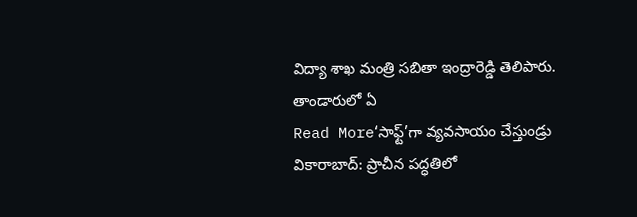విద్యా శాఖ మంత్రి సబితా ఇంద్రారెడ్డి తెలిపారు. తాండారులో ఏ
Read More‘సాఫ్ట్’గా వ్యవసాయం చేస్తుండ్రు
వికారాబాద్: ప్రాచీన పద్ధతిలో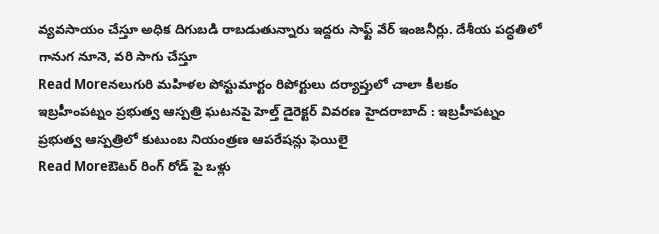వ్యవసాయం చేస్తూ అధిక దిగుబడి రాబడుతున్నారు ఇద్దరు సాఫ్ట్ వేర్ ఇంజనీర్లు. దేశీయ పద్ధతిలో గానుగ నూనె, వరి సాగు చేస్తూ
Read Moreనలుగురి మహిళల పోస్టుమార్టం రిపోర్టులు దర్యాప్తులో చాలా కీలకం
ఇబ్రహీంపట్నం ప్రభుత్వ ఆస్పత్రి ఘటనపై హెల్త్ డైరెక్టర్ వివరణ హైదరాబాద్ : ఇబ్రహీపట్నం ప్రభుత్వ ఆస్పత్రిలో కుటుంబ నియంత్రణ ఆపరేషన్లు ఫెయిలై
Read Moreఔటర్ రింగ్ రోడ్ పై ఒళ్లు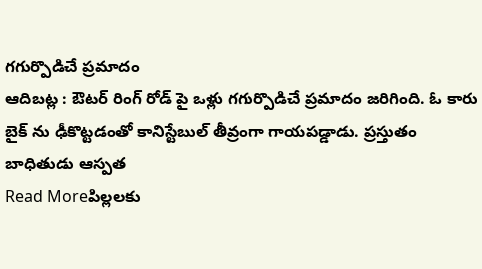గగుర్పొడిచే ప్రమాదం
ఆదిబట్ల : ఔటర్ రింగ్ రోడ్ పై ఒళ్లు గగుర్పొడిచే ప్రమాదం జరిగింది. ఓ కారు బైక్ ను ఢీకొట్టడంతో కానిస్టేబుల్ తీవ్రంగా గాయపడ్డాడు. ప్రస్తుతం బాధితుడు ఆస్పత
Read Moreపిల్లలకు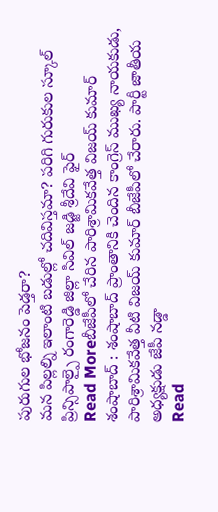పురుగుల భోజనం పెడ్తరా?
మన పిల్లల్ని ఇలాంటి బడుల్లో చదివిస్తమా? పరిగి గురుకుల స్కూల్ ప్రిన్సిపాల్పై రంగారెడ్డి జిల్లా సివిల్ జడ్జి శ్రీదేవి ఫైర్
Read Moreబీజేపీలో చేరిన పారిశ్రామికవేత్త విజయ్ కుమార్
శంషాబాద్ : శంషాబాద్ ప్రాంతానికి చెందిన కాంగ్రెస్ ముఖ్య నాయకుడు, పారిశ్రామికవేత్త వీటి విజయ్ కుమార్ బీజేపీలో చేరారు. పార్టీ జాతీయ అధ్యక్షుడు జేపీ నడ్డా
Read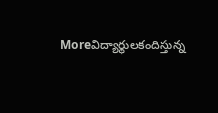Moreవిద్యార్థులకందిస్తున్న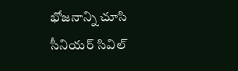భోజనాన్ని చూసి సీనియర్ సివిల్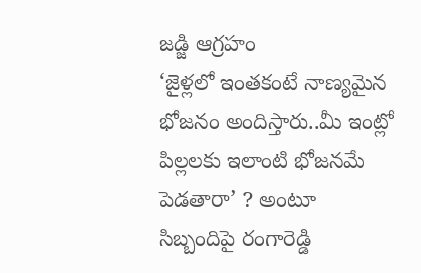జడ్జి ఆగ్రహం
‘జైళ్లలో ఇంతకంటే నాణ్యమైన భోజనం అందిస్తారు..మీ ఇంట్లో పిల్లలకు ఇలాంటి భోజనమే పెడతారా’ ? అంటూ సిబ్బందిపై రంగారెడ్డి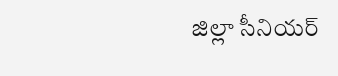జిల్లా సీనియర్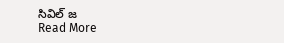సివిల్ జ
Read More